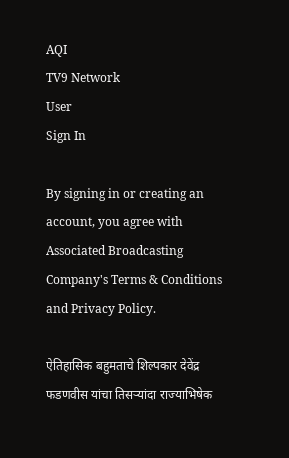AQI
TV9 Network
User
Sign In

By signing in or creating an account, you agree with Associated Broadcasting Company's Terms & Conditions and Privacy Policy.

ऐतिहासिक बहुमताचे शिल्पकार देवेंद्र फडणवीस यांचा तिसऱ्यांदा राज्याभिषेक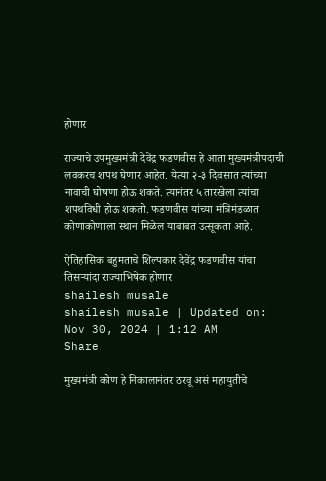होणार

राज्याचे उपमुख्यमंत्री देवेंद्र फडणवीस हे आता मुख्यमंत्रीपदाची लवकरच शपथ घेणार आहेत. येत्या २-३ दिवसात त्यांच्या नावाची घोषणा होऊ शकते. त्यानंतर ५ तारखेला त्यांचा शपथविधी होऊ शकतो. फडणवीस यांच्या मंत्रिमंडळात कोणाकोणाला स्थान मिळेल याबाबत उत्सूकता आहे.

ऐतिहासिक बहुमताचे शिल्पकार देवेंद्र फडणवीस यांचा तिसऱ्यांदा राज्याभिषेक होणार
shailesh musale
shailesh musale | Updated on: Nov 30, 2024 | 1:12 AM
Share

मुख्यमंत्री कोण हे निकालानंतर ठरवू असं महायुतीचे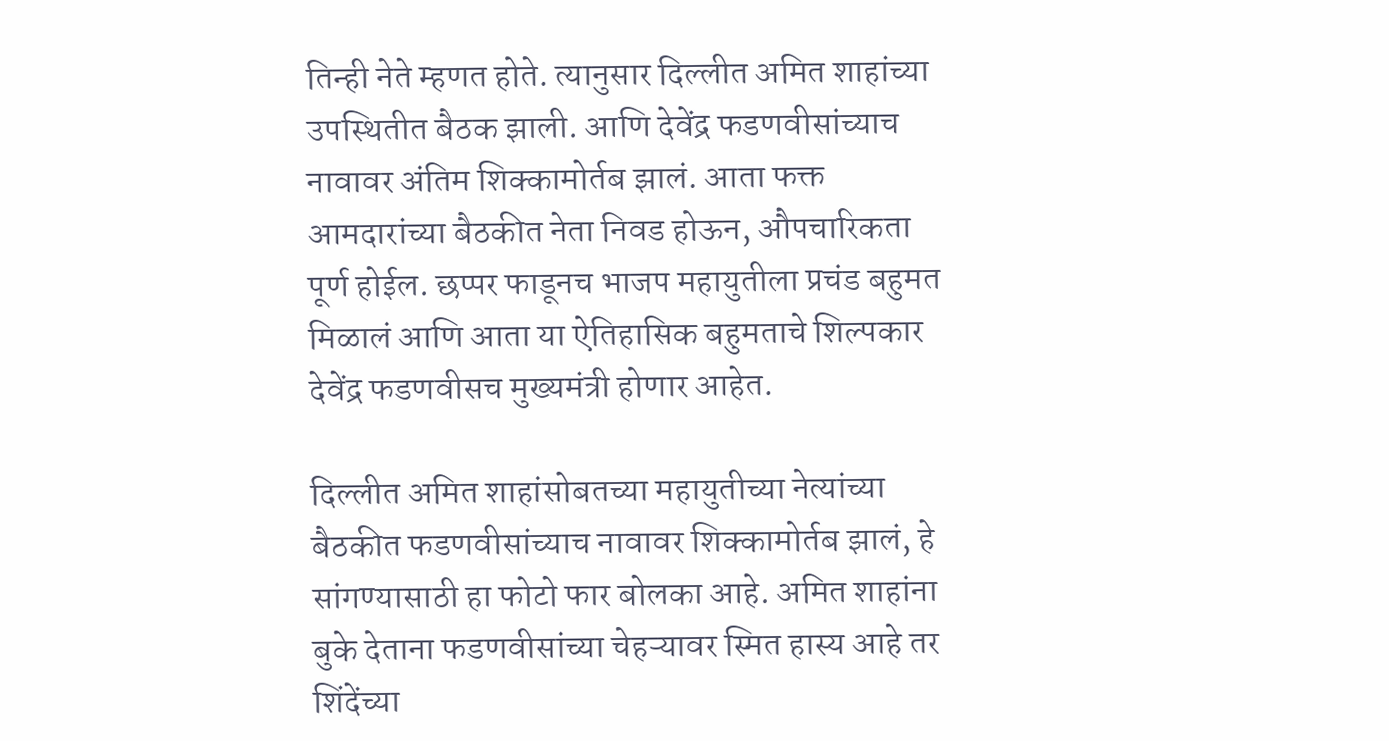तिन्ही नेते म्हणत होते. त्यानुसार दिल्लीत अमित शाहांच्या उपस्थितीत बैठक झाली. आणि देवेंद्र फडणवीसांच्याच नावावर अंतिम शिक्कामोर्तब झालं. आता फक्त आमदारांच्या बैठकीत नेता निवड होऊन, औपचारिकता पूर्ण होईल. छप्पर फाडूनच भाजप महायुतीला प्रचंड बहुमत मिळालं आणि आता या ऐतिहासिक बहुमताचे शिल्पकार देवेंद्र फडणवीसच मुख्यमंत्री होणार आहेत.

दिल्लीत अमित शाहांसोबतच्या महायुतीच्या नेत्यांच्या बैठकीत फडणवीसांच्याच नावावर शिक्कामोर्तब झालं, हे सांगण्यासाठी हा फोटो फार बोलका आहे. अमित शाहांना बुके देताना फडणवीसांच्या चेहऱ्यावर स्मित हास्य आहे तर शिंदेंच्या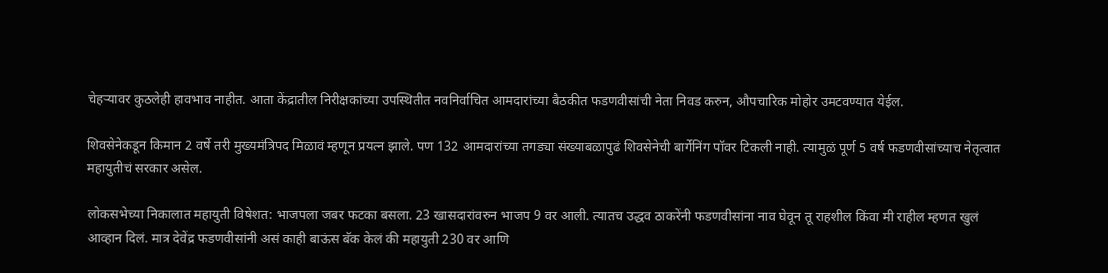चेहऱ्यावर कुठलेही हावभाव नाहीत. आता केंद्रातील निरीक्षकांच्या उपस्थितीत नवनिर्वाचित आमदारांच्या बैठकीत फडणवीसांची नेता निवड करुन, औपचारिक मोहोर उमटवण्यात येईल.

शिवसेनेकडून किमान 2 वर्षे तरी मुख्यमंत्रिपद मिळावं म्हणून प्रयत्न झाले. पण 132 आमदारांच्या तगड्या संख्याबळापुढं शिवसेनेची बार्गेनिंग पॉवर टिकली नाही. त्यामुळं पूर्ण 5 वर्ष फडणवीसांच्याच नेतृत्वात महायुतीचं सरकार असेल.

लोकसभेच्या निकालात महायुती विषेशत: भाजपला जबर फटका बसला. 23 खासदारांवरुन भाजप 9 वर आली. त्यातच उद्धव ठाकरेंनी फडणवीसांना नाव घेवून तू राहशील किंवा मी राहील म्हणत खुलं आव्हान दिलं. मात्र देवेंद्र फडणवीसांनी असं काही बाऊंस बॅक केलं की महायुती 230 वर आणि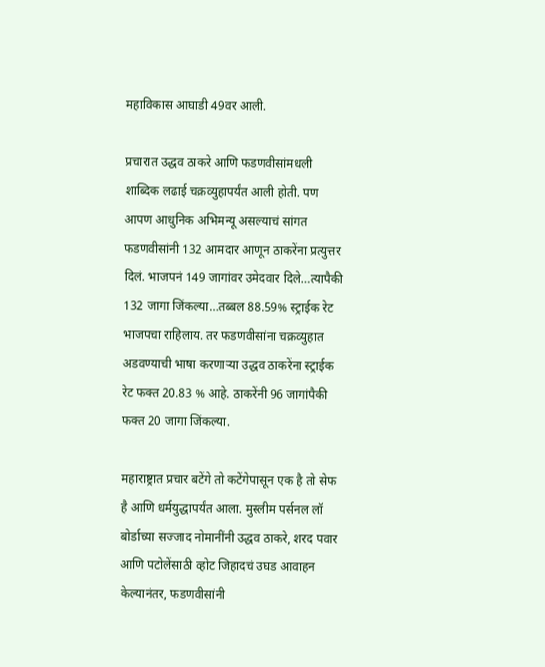महाविकास आघाडी 49वर आली.

प्रचारात उद्धव ठाकरे आणि फडणवीसांमधली शाब्दिक लढाई चक्रव्युहापर्यंत आली होती. पण आपण आधुनिक अभिमन्यू असल्याचं सांगत फडणवीसांनी 132 आमदार आणून ठाकरेंना प्रत्युत्तर दिलं. भाजपनं 149 जागांवर उमेदवार दिले…त्यापैकी 132 जागा जिंकल्या…तब्बल 88.59% स्ट्राईक रेट भाजपचा राहिलाय. तर फडणवीसांना चक्रव्युहात अडवण्याची भाषा करणाऱ्या उद्धव ठाकरेंना स्ट्राईक रेट फक्त 20.83 % आहे. ठाकरेंनी 96 जागांपैकी फक्त 20 जागा जिंकल्या.

महाराष्ट्रात प्रचार बटेंगे तो कटेंगेपासून एक है तो सेफ है आणि धर्मयुद्धापर्यंत आला. मुस्लीम पर्सनल लॉ बोर्डाच्या सज्जाद नोमानींनी उद्धव ठाकरे, शरद पवार आणि पटोलेंसाठी व्होट जिहादचं उघड आवाहन केल्यानंतर, फडणवीसांनी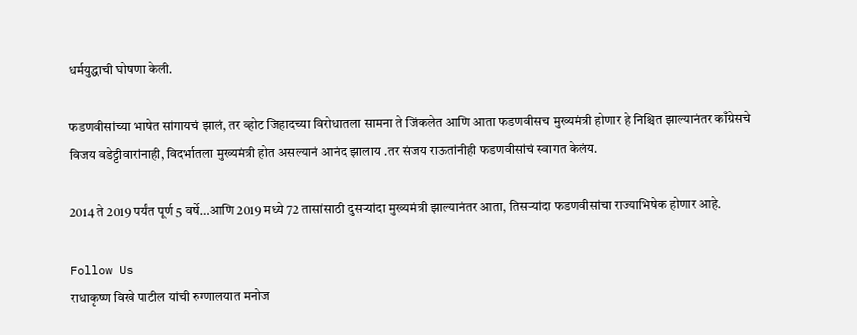धर्मयुद्धाची घोषणा केली.

फडणवीसांच्या भाषेत सांगायचं झालं, तर व्होट जिहादच्या विरोधातला सामना ते जिंकलेत आणि आता फडणवीसच मुख्यमंत्री होणार हे निश्चित झाल्यानंतर काँग्रेसचे विजय वडेट्टीवारांनाही, विदर्भातला मुख्यमंत्री होत असल्यानं आनंद झालाय .तर संजय राऊतांनीही फडणवीसांचं स्वागत केलंय.

2014 ते 2019 पर्यंत पूर्ण 5 वर्षे…आणि 2019 मध्ये 72 तासांसाठी दुसऱ्यांदा मुख्यमंत्री झाल्यानंतर आता, तिसऱ्यांदा फडणवीसांचा राज्याभिषेक होणार आहे.

Follow Us
राधाकृष्ण विखे पाटील यांची रुग्णालयात मनोज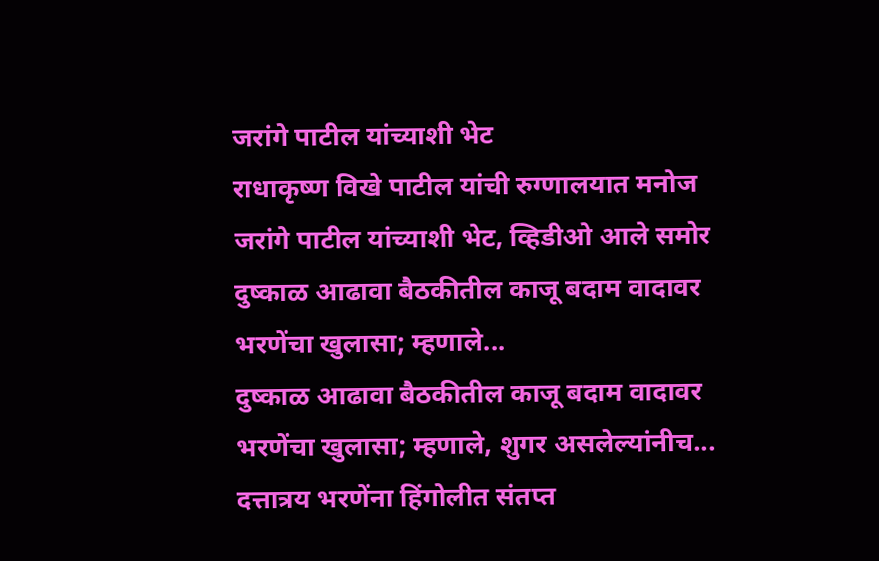जरांगे पाटील यांच्याशी भेट
राधाकृष्ण विखे पाटील यांची रुग्णालयात मनोज जरांगे पाटील यांच्याशी भेट, व्हिडीओ आले समोर
दुष्काळ आढावा बैठकीतील काजू बदाम वादावर भरणेंचा खुलासा; म्हणाले...
दुष्काळ आढावा बैठकीतील काजू बदाम वादावर भरणेंचा खुलासा; म्हणाले, शुगर असलेल्यांनीच...
दत्तात्रय भरणेंना हिंगोलीत संतप्त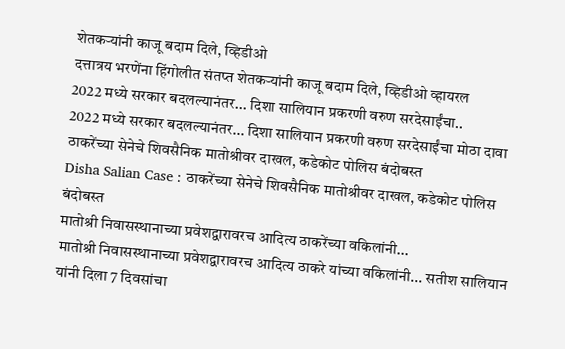शेतकऱ्यांनी काजू बदाम दिले, व्हिडीओ
दत्तात्रय भरणेंना हिंगोलीत संतप्त शेतकऱ्यांनी काजू बदाम दिले, व्हिडीओ व्हायरल
2022 मध्ये सरकार बदलल्यानंतर... दिशा सालियान प्रकरणी वरुण सरदेसाईंचा..
2022 मध्ये सरकार बदलल्यानंतर... दिशा सालियान प्रकरणी वरुण सरदेसाईंचा मोठा दावा
ठाकरेंच्या सेनेचे शिवसैनिक मातोश्रीवर दाखल, कडेकोट पोलिस बंदोबस्त
Disha Salian Case : ठाकरेंच्या सेनेचे शिवसैनिक मातोश्रीवर दाखल, कडेकोट पोलिस बंदोबस्त
मातोश्री निवासस्थानाच्या प्रवेशद्वारावरच आदित्य ठाकरेंच्या वकिलांनी...
मातोश्री निवासस्थानाच्या प्रवेशद्वारावरच आदित्य ठाकरे यांच्या वकिलांनी... सतीश सालियान यांनी दिला 7 दिवसांचा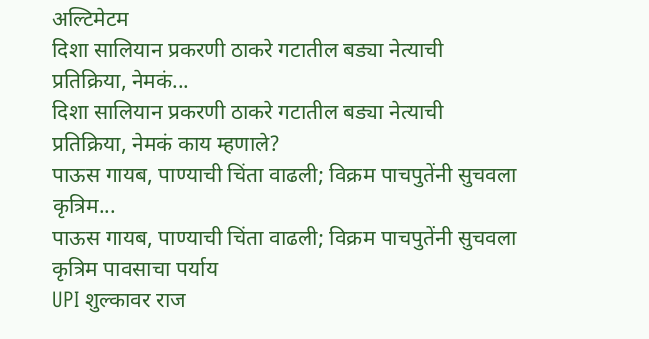अल्टिमेटम
दिशा सालियान प्रकरणी ठाकरे गटातील बड्या नेत्याची प्रतिक्रिया, नेमकं...
दिशा सालियान प्रकरणी ठाकरे गटातील बड्या नेत्याची प्रतिक्रिया, नेमकं काय म्हणाले?
पाऊस गायब, पाण्याची चिंता वाढली; विक्रम पाचपुतेंनी सुचवला कृत्रिम...
पाऊस गायब, पाण्याची चिंता वाढली; विक्रम पाचपुतेंनी सुचवला कृत्रिम पावसाचा पर्याय
UPI शुल्कावर राज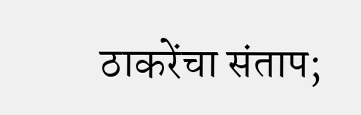ठाकरेंचा संताप;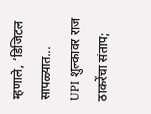म्हणाले, ‘डिजिटल सापळ्यात...
UPI शुल्कावर राज ठाकरेंचा संताप;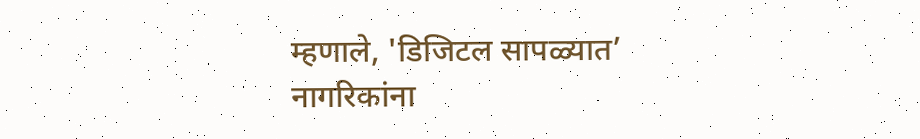म्हणाले, 'डिजिटल सापळ्यात’ नागरिकांना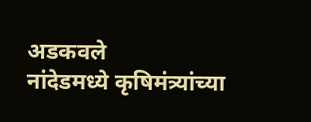अडकवले
नांदेडमध्ये कृषिमंत्र्यांच्या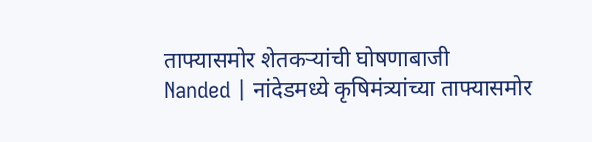ताफ्यासमोर शेतकऱ्यांची घोषणाबाजी
Nanded | नांदेडमध्ये कृषिमंत्र्यांच्या ताफ्यासमोर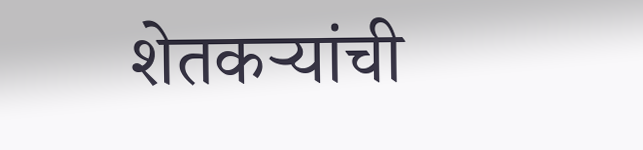शेतकऱ्यांची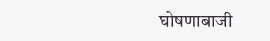घोषणाबाजी